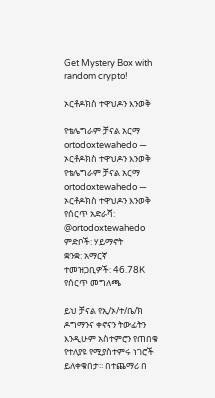Get Mystery Box with random crypto!

ኦርቶዶክስ ተዋህዶን እንወቅ

የቴሌግራም ቻናል አርማ ortodoxtewahedo — ኦርቶዶክስ ተዋህዶን እንወቅ
የቴሌግራም ቻናል አርማ ortodoxtewahedo — ኦርቶዶክስ ተዋህዶን እንወቅ
የሰርጥ አድራሻ: @ortodoxtewahedo
ምድቦች: ሃይማኖት
ቋንቋ: አማርኛ
ተመዝጋቢዎች: 46.78K
የሰርጥ መግለጫ

ይህ ቻናል የኢ/ኦ/ተ/ቤ/ክ ዶግማንና ቀኖናን ትውፊትን እንዲሁም አስተምሮን የጠበቁ የተለያዩ የሚያስተምሩ ነገሮች ይለቀቁበታ፡፡ በተጨማሪ በ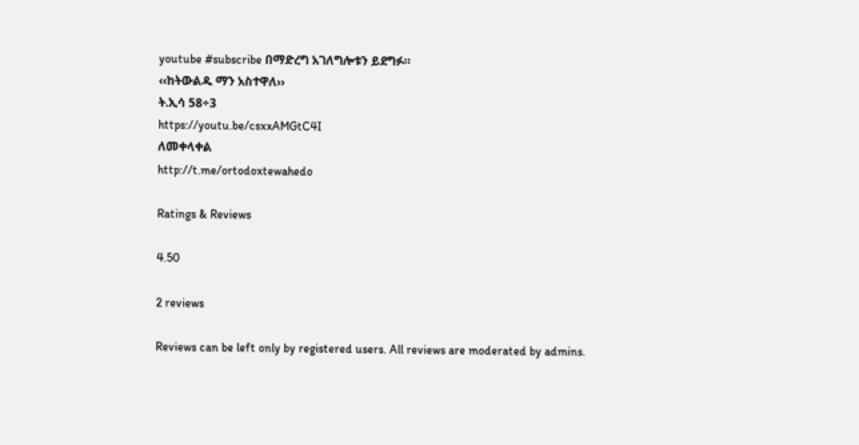youtube #subscribe በማድረግ አገለግሎቱን ይደግፉ።
‹‹ከትውልዱ ማን አስተዋለ››
ት.ኢሳ 58÷3
https://youtu.be/csxxAMGtC4I
ለመቀላቀል
http://t.me/ortodoxtewahedo

Ratings & Reviews

4.50

2 reviews

Reviews can be left only by registered users. All reviews are moderated by admins.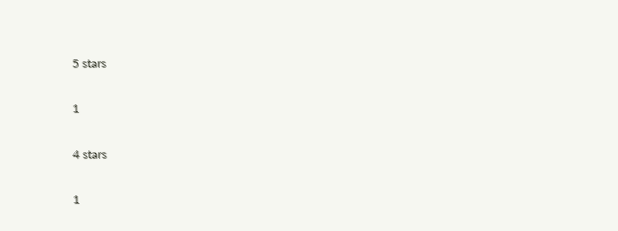5 stars

1

4 stars

1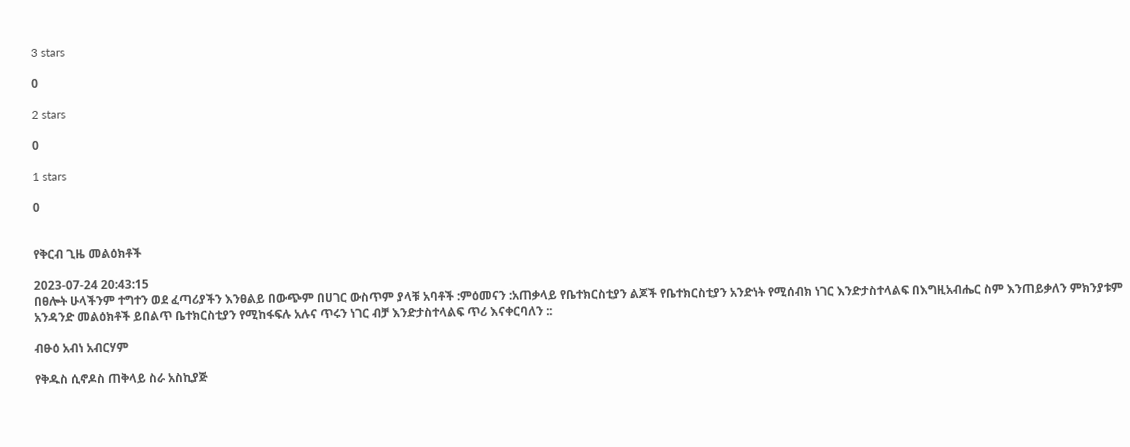3 stars

0

2 stars

0

1 stars

0


የቅርብ ጊዜ መልዕክቶች

2023-07-24 20:43:15
በፀሎት ሁላችንም ተግተን ወደ ፈጣሪያችን እንፀልይ በውጭም በሀገር ውስጥም ያላቹ አባቶች :ምዕመናን :አጠቃላይ የቤተክርስቲያን ልጆች የቤተክርስቲያን አንድነት የሚሰብክ ነገር እንድታስተላልፍ በእግዚአብሔር ስም እንጠይቃለን ምክንያቱም አንዳንድ መልዕክቶች ይበልጥ ቤተክርስቲያን የሚከፋፍሉ አሉና ጥሩን ነገር ብቻ እንድታስተላልፍ ጥሪ እናቀርባለን ::

ብፁዕ አብነ አብርሃም

የቅዱስ ሲኖዶስ ጠቅላይ ስራ አስኪያጅ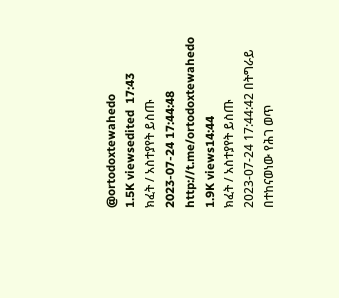@ortodoxtewahedo
1.5K viewsedited  17:43
ክፈት / አስተያየት ይስጡ
2023-07-24 17:44:48
http://t.me/ortodoxtewahedo
1.9K views14:44
ክፈት / አስተያየት ይስጡ
2023-07-24 17:44:42 በትግራይ በተከናወነው የሕገ ወጥ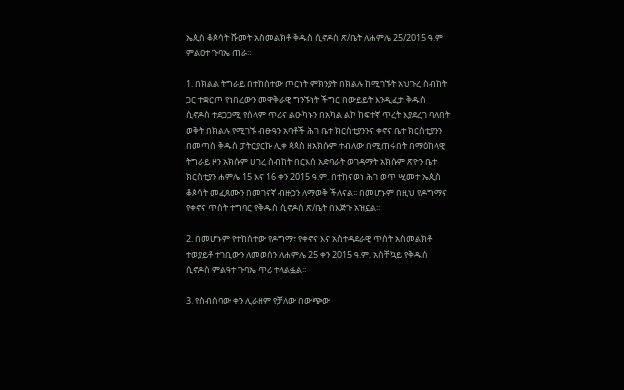ኤጲስ ቆጶሳት ሹመት አስመልክቶ ቅዱስ ሲኖዶስ ጽ/ቤት ለሐምሌ 25/2015 ዓ.ም ምልዐተ ጉባኤ ጠራ።

1. በክልል ትግራይ በተከሰተው ጦርነት ምክንያት በክልሉ ከሚገኙት አህጉረ ስብከት ጋር ተቋርጦ የነበረውን መዋቅራዊ ግንኙነት ችግር በውይይት እንዲፈታ ቅዱስ ሲኖዶስ ተደጋጋሚ የሰላም ጥሪና ልዑካኑን በአካል ልኮ ከፍተኛ ጥረት እያደረገ ባለበት ወቅት በክልሉ የሚገኙ ብፁዓን አባቶች ሕገ ቤተ ክርስቲያንንና ቀኖና ቤተ ክርስቲያንን በመጣስ ቅዱስ ፓትርያርኩ ሊቀ ጳጳስ ዘአክሱም ተብለው በሚጠሩበት በማዕከላዊ ትግራይ ዞን አክሱም ሀገረ ስብከት በርእሰ አድባራት ወገዳማት አክሱም ጽዮን ቤተ ክርስቲያን ሐምሌ 15 እና 16 ቀን 2015 ዓ.ም. በተከናወነ ሕገ ወጥ ሢመተ ኤጲስ ቆጶሳት መፈጸሙን በመገናኛ ብዙኃን ለማወቅ ችለናል፡፡ በመሆኑም በዚህ የዶግማና የቀኖና ጥሰት ተግባር የቅዱስ ሲኖዶስ ጽ/ቤት በእጅጉ አዝኗል፡፡

2. በመሆኑም የተከሰተው የዶግማ፣ የቀኖና እና አስተዳደራዊ ጥሰት አስመልክቶ ተወያይቶ ተገቢውን ለመወሰን ለሐምሌ 25 ቀን 2015 ዓ.ም. አስቸኳይ የቅዱስ ሲኖዶስ ምልዓተ ጉባኤ ጥሪ ተላልፏል፡፡

3. የስብሰባው ቀን ሊራዘም የቻለው በውጭው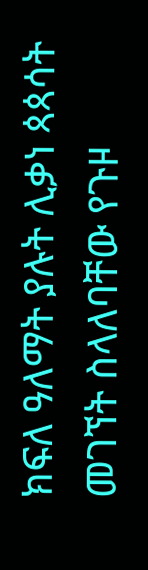ክፍለ ዓለማት ያሉት ሊቃነ ጳጳሳት መገኘት ስላለባቸው የጉዞ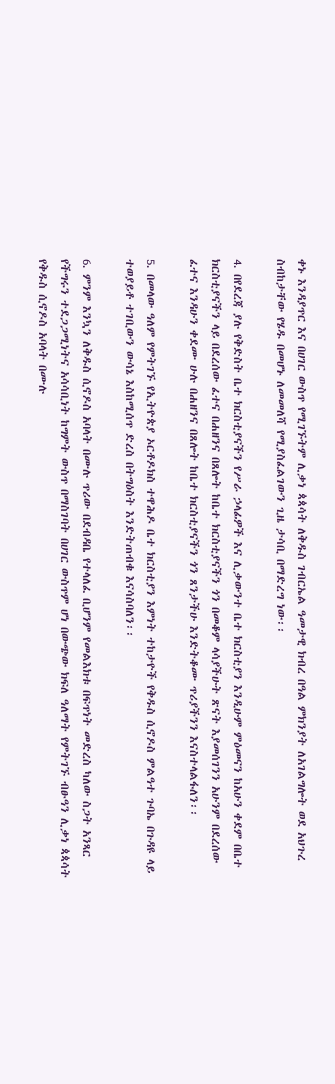ቀኑ እንዳያጥር እና በሀገር ውስጥ የሚገኙትም ሊቃነ ጳጳሳት ለቅዱስ ገብርኤል ዓመታዊ ክብረ በዓል ምክንያት ለአገልግሎት ወደ አህጉረ ስብከታቸው የሄዱ በመሆኑ ለመመለሻ የሚያስፈልገውን ጊዜ ታሳቢ በማድረግ ነው፡፡

4. በየደረጃ ያሉ የቅድስት ቤተ ክርስቲያናችን የሥራ ኃላፊዎች እና ሊቃውንተ ቤተ ክርስቲያን እንዲሁም ምዕመናን ከአሁን ቀደም በቤተ ክርስቲያናችን ላይ በደረሰው ፈተና በሐዘንና በጸሎት ከቤተ ክርስቲያናችን ጎን በመቆም ላሳያችሁት ጽናት እያመሰገንን አሁንም በደረሰው ፈተና እንዳሁን ቀደሙ ሁሉ በሐዘንና በጸሎት ከቤተ ክርስቲያናችን ጎን ጸንታችሁ እንድትቆሙ ጥሪያችንን እናስተላልፋለን፡፡

5. በመላው ዓለም የምትገኙ የኢትዮጵያ ኦርቶዶክስ ተዋሕዶ ቤተ ክርስቲያን እምነት ተከታዮች የቅዱስ ሲኖዶስ ምልዓተ ጉባኤ በጉዳዩ ላይ ተወያይቶ ተገቢውን ውሳኔ እስከሚሰጥ ድረስ በትግዕስት እንድትጠብቁ እናሳስባለን፡፡

6. ምንም እንኳን ለቅዱስ ሲኖዶስ አባላት በሙሉ ጥሪው በደብዳቤ የተላለፈ ቢሆንም የመልእክቱ በፍጥነት መድረስ ካለው ስጋት አንጻር የችግሩን ተደጋጋሚነትና አሳሳቢነት ከግምት ውስጥ በማስገባት በሀገር ውስጥም ሆነ በውጭው ክፍለ ዓለማት የምትገኙ ብፁዓን ሊቃነ ጳጳሳት የቅዱስ ሲኖዶስ አባላት በሙሉ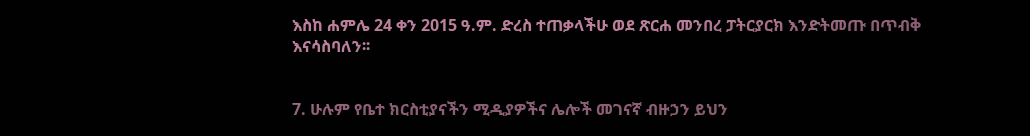እስከ ሐምሌ 24 ቀን 2015 ዓ.ም. ድረስ ተጠቃላችሁ ወደ ጽርሐ መንበረ ፓትርያርክ እንድትመጡ በጥብቅ እናሳስባለን፡፡


7. ሁሉም የቤተ ክርስቲያናችን ሚዲያዎችና ሌሎች መገናኛ ብዙኃን ይህን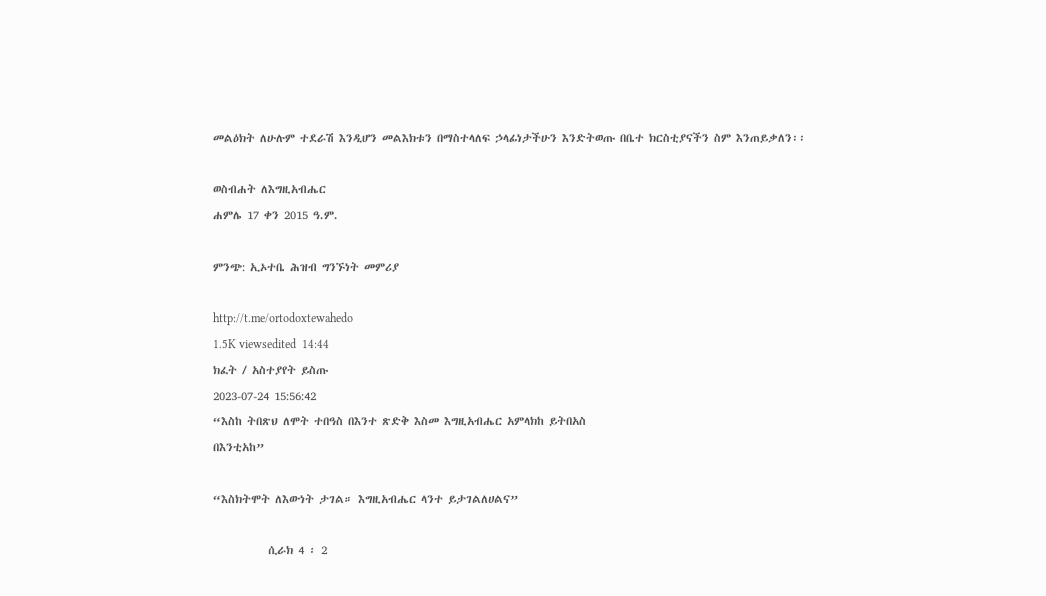መልዕክት ለሁሉም ተደራሽ እንዲሆን መልእክቱን በማስተላለፍ ኃላፊነታችሁን እንድትወጡ በቤተ ክርስቲያናችን ስም እንጠይቃለን፡፡

ወስብሐት ለእግዚአብሔር
ሐምሌ 17 ቀን 2015 ዓ.ም.

ምንጭ: ኢኦተቤ ሕዝብ ግንኙነት መምሪያ

http://t.me/ortodoxtewahedo
1.5K viewsedited  14:44
ክፈት / አስተያየት ይስጡ
2023-07-24 15:56:42
“እስከ ትበጽህ ለሞት ተበዓስ በእንተ ጽድቅ እስመ እግዚአብሔር አምላክከ ይትበአስ
በእንቲአከ”

“እስክትሞት ለእውነት ታገል። እግዚአብሔር ላንተ ይታገልለሀልና”

           ሲራክ 4 ፡ 2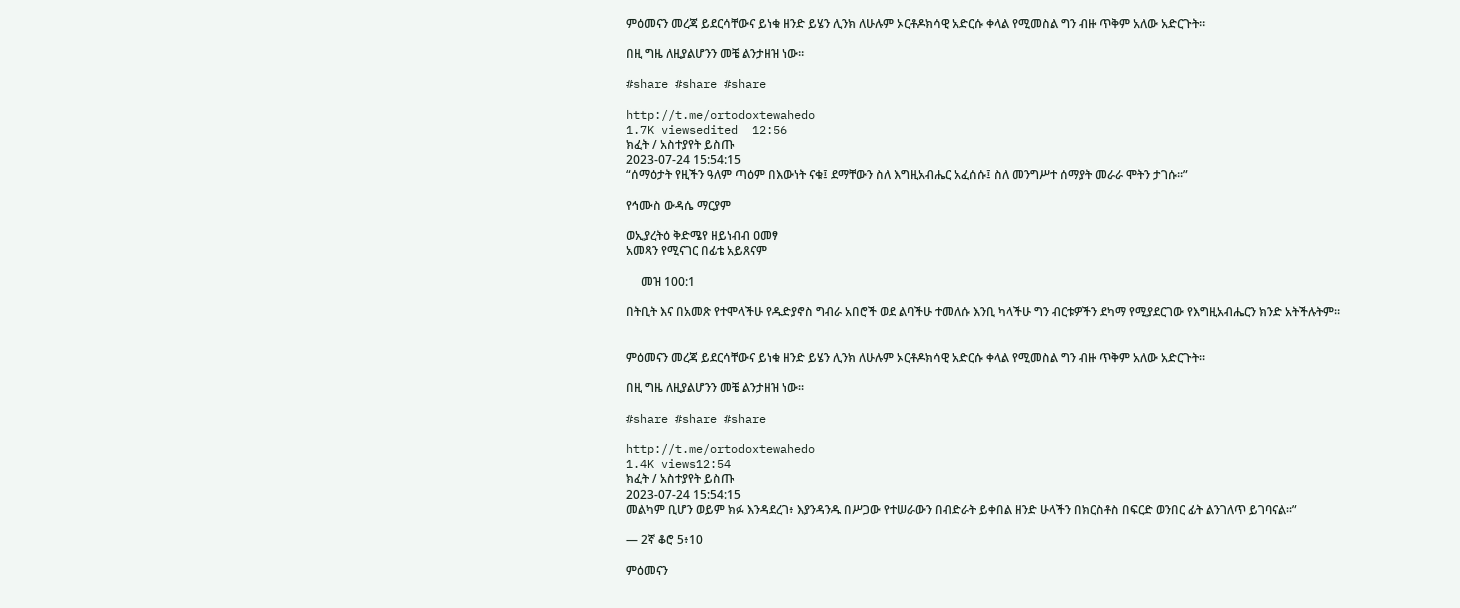ምዕመናን መረጃ ይደርሳቸውና ይነቁ ዘንድ ይሄን ሊንክ ለሁሉም ኦርቶዶክሳዊ አድርሱ ቀላል የሚመስል ግን ብዙ ጥቅም አለው አድርጉት።

በዚ ግዜ ለዚያልሆንን መቼ ልንታዘዝ ነው።

#share #share #share

http://t.me/ortodoxtewahedo
1.7K viewsedited  12:56
ክፈት / አስተያየት ይስጡ
2023-07-24 15:54:15
“ሰማዕታት የዚችን ዓለም ጣዕም በእውነት ናቁ፤ ደማቸውን ስለ እግዚአብሔር አፈሰሱ፤ ስለ መንግሥተ ሰማያት መራራ ሞትን ታገሱ፡፡”

የኅሙስ ውዳሴ ማርያም

ወኢያረትዕ ቅድሜየ ዘይነብብ ዐመፃ
አመጻን የሚናገር በፊቴ አይጸናም

     መዝ 100:1

በትቢት እና በአመጽ የተሞላችሁ የዱድያኖስ ግብራ አበሮች ወደ ልባችሁ ተመለሱ እንቢ ካላችሁ ግን ብርቱዎችን ደካማ የሚያደርገው የእግዚአብሔርን ክንድ አትችሉትም።


ምዕመናን መረጃ ይደርሳቸውና ይነቁ ዘንድ ይሄን ሊንክ ለሁሉም ኦርቶዶክሳዊ አድርሱ ቀላል የሚመስል ግን ብዙ ጥቅም አለው አድርጉት።

በዚ ግዜ ለዚያልሆንን መቼ ልንታዘዝ ነው።

#share #share #share

http://t.me/ortodoxtewahedo
1.4K views12:54
ክፈት / አስተያየት ይስጡ
2023-07-24 15:54:15
መልካም ቢሆን ወይም ክፉ እንዳደረገ፥ እያንዳንዱ በሥጋው የተሠራውን በብድራት ይቀበል ዘንድ ሁላችን በክርስቶስ በፍርድ ወንበር ፊት ልንገለጥ ይገባናል።”

— 2ኛ ቆሮ 5፥10

ምዕመናን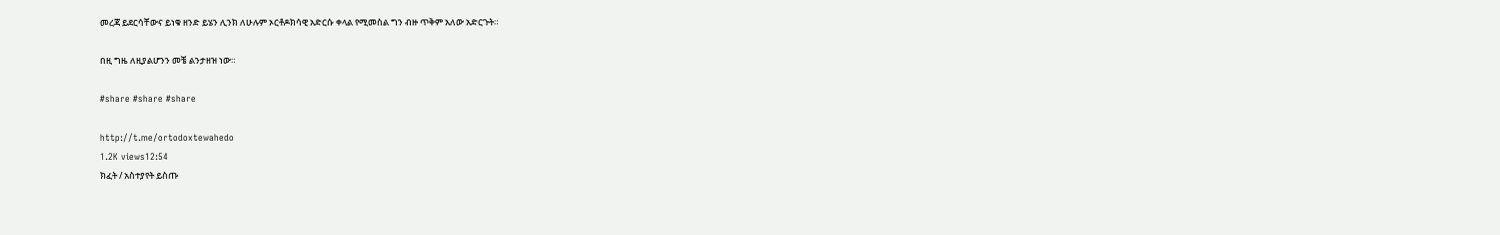መረጃ ይደርሳቸውና ይነቁ ዘንድ ይሄን ሊንክ ለሁሉም ኦርቶዶክሳዊ አድርሱ ቀላል የሚመስል ግን ብዙ ጥቅም አለው አድርጉት።

በዚ ግዜ ለዚያልሆንን መቼ ልንታዘዝ ነው።

#share #share #share

http://t.me/ortodoxtewahedo
1.2K views12:54
ክፈት / አስተያየት ይስጡ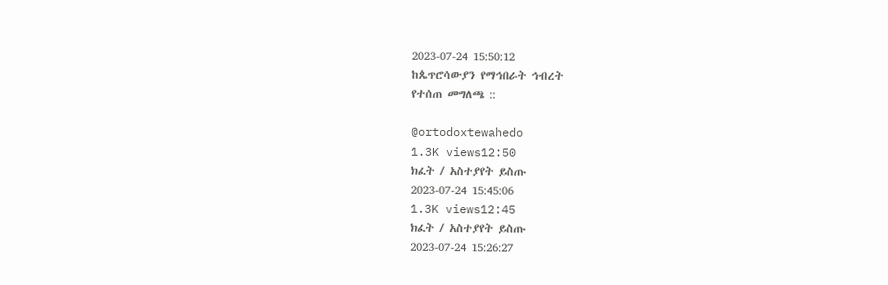2023-07-24 15:50:12
ከጴጥሮሳውያን የማኅበራት ኅብረት
የተሰጠ መግለጫ ::

@ortodoxtewahedo
1.3K views12:50
ክፈት / አስተያየት ይስጡ
2023-07-24 15:45:06
1.3K views12:45
ክፈት / አስተያየት ይስጡ
2023-07-24 15:26:27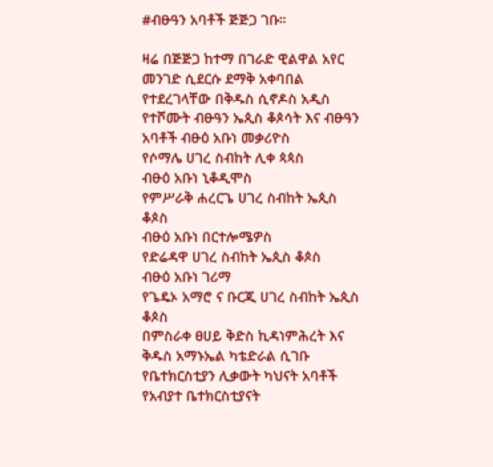#ብፁዓን አባቶች ጅጅጋ ገቡ።

ዛሬ በጅጅጋ ከተማ በገራድ ዊልዋል አየር መንገድ ሲደርሱ ደማቅ አቀባበል የተደረገላቸው በቅዱስ ሲኖዶስ አዲስ የተሾሙት ብፁዓን ኤጲስ ቆጶሳት እና ብፁዓን አባቶች ብፁዕ አቡነ መቃሪዮስ
የሶማሌ ሀገረ ስብከት ሊቀ ጳጳስ
ብፁዕ አቡነ ኒቆዲሞስ
የምሥራቅ ሐረርጌ ሀገረ ስብከት ኤጲስ ቆጶስ
ብፁዕ አቡነ በርተሎሜዎስ
የድሬዳዋ ሀገረ ስብከት ኤጲስ ቆጶስ
ብፁዕ አቡነ ገሪማ
የጌዴኦ አማሮ ና ቡርጂ ሀገረ ስብከት ኤጲስ ቆጶስ
በምስራቀ ፀሀይ ቅድስ ኪዳነምሕረት እና ቅዱስ አማኑኤል ካቴድራል ሲገቡ የቤተክርስቲያን ሊቃውት ካህናት አባቶች የአብያተ ቤተክርስቲያናት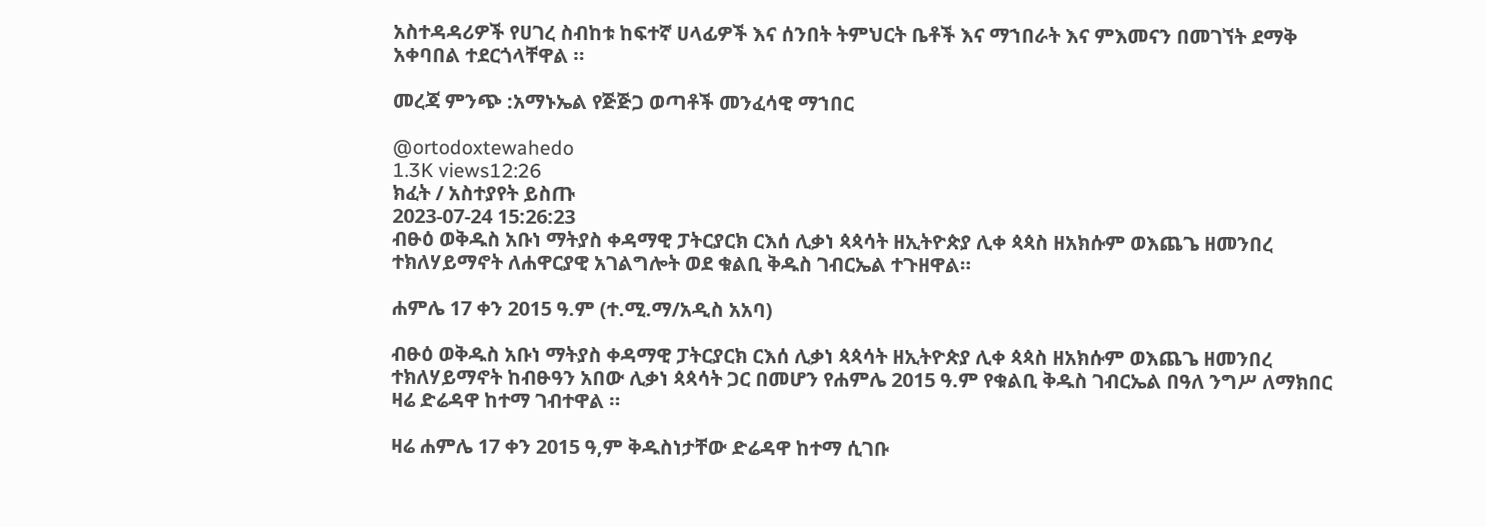አስተዳዳሪዎች የሀገረ ስብከቱ ከፍተኛ ሀላፊዎች እና ሰንበት ትምህርት ቤቶች እና ማኀበራት እና ምእመናን በመገኘት ደማቅ አቀባበል ተደርጎላቸዋል ።

መረጃ ምንጭ :አማኑኤል የጅጅጋ ወጣቶች መንፈሳዊ ማኀበር

@ortodoxtewahedo
1.3K views12:26
ክፈት / አስተያየት ይስጡ
2023-07-24 15:26:23
ብፁዕ ወቅዱስ አቡነ ማትያስ ቀዳማዊ ፓትርያርክ ርእሰ ሊቃነ ጳጳሳት ዘኢትዮጵያ ሊቀ ጳጳስ ዘአክሱም ወእጨጌ ዘመንበረ ተክለሃይማኖት ለሐዋርያዊ አገልግሎት ወደ ቁልቢ ቅዱስ ገብርኤል ተጉዘዋል።

ሐምሌ 17 ቀን 2015 ዓ.ም (ተ.ሚ.ማ/አዲስ አአባ)

ብፁዕ ወቅዱስ አቡነ ማትያስ ቀዳማዊ ፓትርያርክ ርእሰ ሊቃነ ጳጳሳት ዘኢትዮጵያ ሊቀ ጳጳስ ዘአክሱም ወእጨጌ ዘመንበረ ተክለሃይማኖት ከብፁዓን አበው ሊቃነ ጳጳሳት ጋር በመሆን የሐምሌ 2015 ዓ.ም የቁልቢ ቅዱስ ገብርኤል በዓለ ንግሥ ለማክበር ዛሬ ድሬዳዋ ከተማ ገብተዋል ።

ዛሬ ሐምሌ 17 ቀን 2015 ዓ,ም ቅዱስነታቸው ድሬዳዋ ከተማ ሲገቡ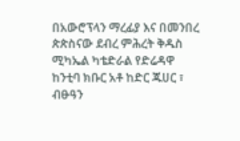በአውሮፕላን ማረፊያ እና በመንበረ ጵጵስናው ደብረ ምሕረት ቅዱስ ሚካኤል ካቴድራል የድሬዳዋ ከንቲባ ክቡር አቶ ከድር ጁሀር ፣ ብፁዓን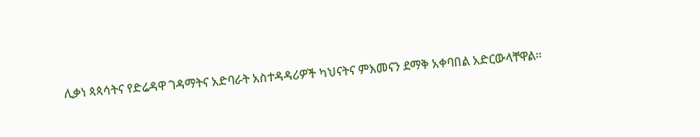ሊቃነ ጳጳሳትና የድሬዳዋ ገዳማትና አድባራት አስተዳዳሪዎች ካህናትና ምእመናን ደማቅ አቀባበል አድርውላቸዋል።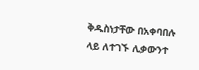ቅዱስነታቸው በአቀባበሉ ላይ ለተገኙ ሊቃውንተ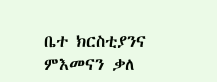ቤተ ክርስቲያንና ምእመናን ቃለ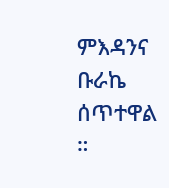ምእዳንና ቡራኬ ሰጥተዋል ።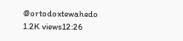@ortodoxtewahedo
1.2K views12:26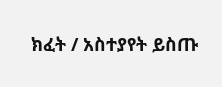ክፈት / አስተያየት ይስጡ